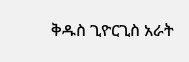ቅዱስ ጊዮርጊስ አራት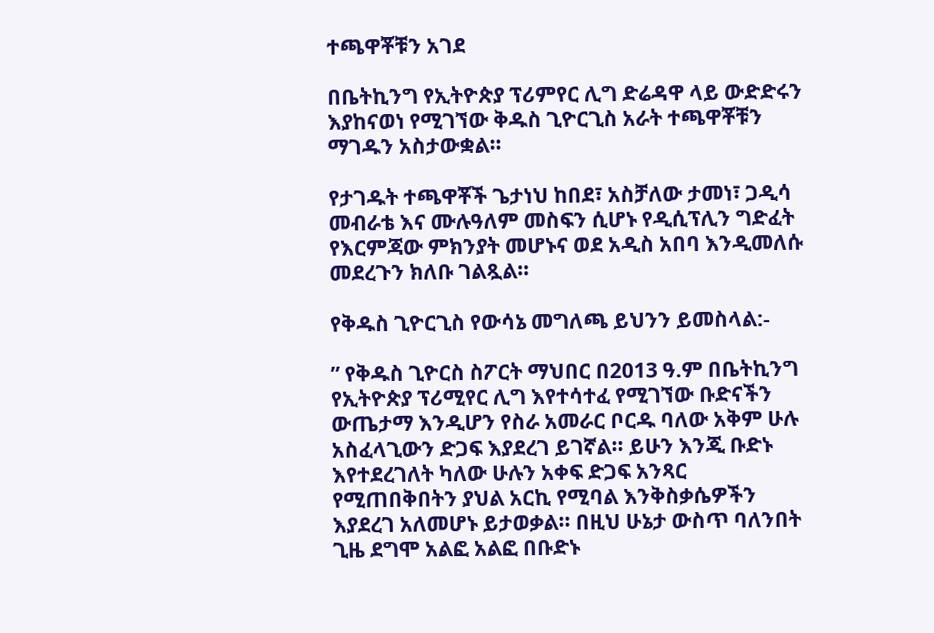ተጫዋቾቹን አገደ

በቤትኪንግ የኢትዮጵያ ፕሪምየር ሊግ ድሬዳዋ ላይ ውድድሩን እያከናወነ የሚገኘው ቅዱስ ጊዮርጊስ አራት ተጫዋቾቹን ማገዱን አስታውቋል።

የታገዱት ተጫዋቾች ጌታነህ ከበደ፣ አስቻለው ታመነ፣ ጋዲሳ መብራቴ እና ሙሉዓለም መስፍን ሲሆኑ የዲሲፕሊን ግድፈት የእርምጃው ምክንያት መሆኑና ወደ አዲስ አበባ እንዲመለሱ መደረጉን ክለቡ ገልጿል።

የቅዱስ ጊዮርጊስ የውሳኔ መግለጫ ይህንን ይመስላል:-

” የቅዱስ ጊዮርስ ስፖርት ማህበር በ2013 ዓ.ም በቤትኪንግ የኢትዮጵያ ፕሪሚየር ሊግ እየተሳተፈ የሚገኘው ቡድናችን ውጤታማ እንዲሆን የስራ አመራር ቦርዱ ባለው አቅም ሁሉ አስፈላጊውን ድጋፍ እያደረገ ይገኛል፡፡ ይሁን እንጂ ቡድኑ እየተደረገለት ካለው ሁሉን አቀፍ ድጋፍ አንጻር የሚጠበቅበትን ያህል አርኪ የሚባል እንቅስቃሴዎችን እያደረገ አለመሆኑ ይታወቃል፡፡ በዚህ ሁኔታ ውስጥ ባለንበት ጊዜ ደግሞ አልፎ አልፎ በቡድኑ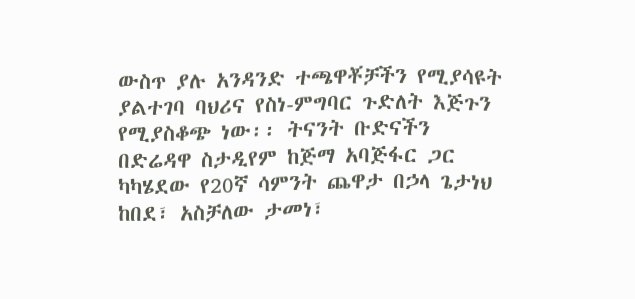ውስጥ ያሉ አንዳንድ ተጫዋቾቻችን የሚያሳዩት ያልተገባ ባህሪና የስነ-ምግባር ጉድለት እጅጉን የሚያስቆጭ ነው፡፡ ትናንት ቡድናችን በድሬዳዋ ስታዲየም ከጅማ አባጅፋር ጋር ካካሄደው የ20ኛ ሳምንት ጨዋታ በኃላ ጌታነህ ከበደ፣ አስቻለው ታመነ፣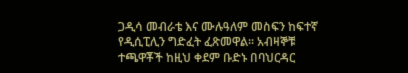ጋዲሳ መብራቴ እና ሙሉዓለም መስፍን ከፍተኛ የዲሲፒሊን ግድፈት ፈጽመዋል፡፡ አብዛኞቹ ተጫዋቾች ከዚህ ቀደም ቡድኑ በባህርዳር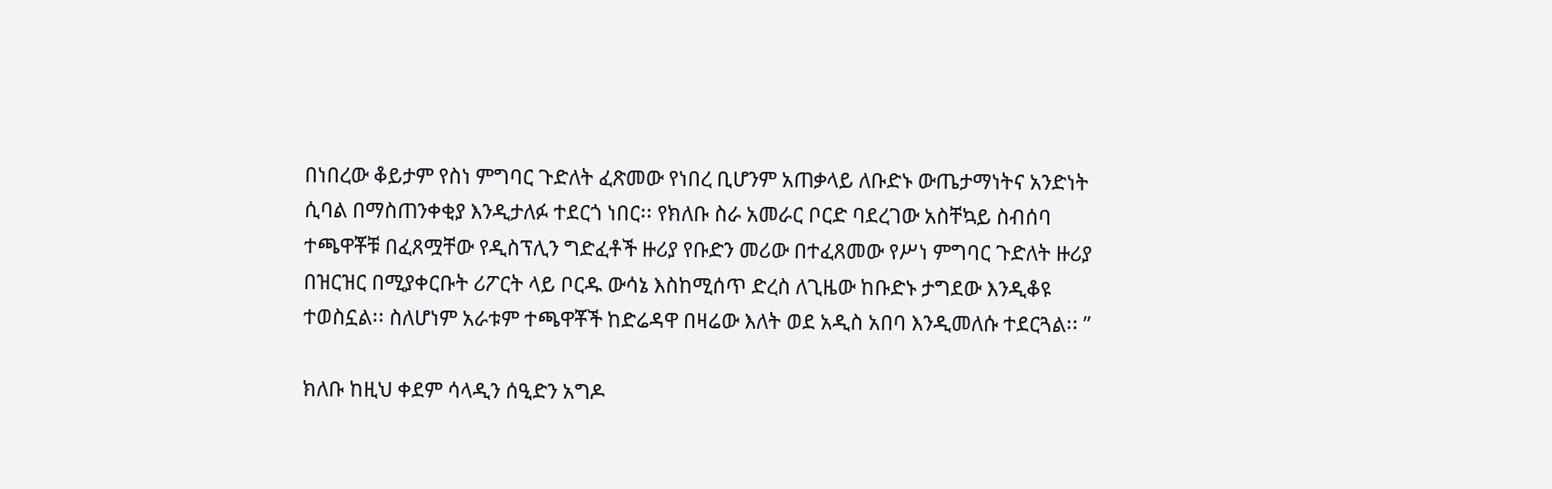በነበረው ቆይታም የስነ ምግባር ጉድለት ፈጽመው የነበረ ቢሆንም አጠቃላይ ለቡድኑ ውጤታማነትና አንድነት ሲባል በማስጠንቀቂያ እንዲታለፉ ተደርጎ ነበር፡፡ የክለቡ ስራ አመራር ቦርድ ባደረገው አስቸኳይ ስብሰባ ተጫዋቾቹ በፈጸሟቸው የዲስፕሊን ግድፈቶች ዙሪያ የቡድን መሪው በተፈጸመው የሥነ ምግባር ጉድለት ዙሪያ በዝርዝር በሚያቀርቡት ሪፖርት ላይ ቦርዱ ውሳኔ እስከሚሰጥ ድረስ ለጊዜው ከቡድኑ ታግደው እንዲቆዩ ተወስኗል፡፡ ስለሆነም አራቱም ተጫዋቾች ከድሬዳዋ በዛሬው እለት ወደ አዲስ አበባ እንዲመለሱ ተደርጓል፡፡ ”

ክለቡ ከዚህ ቀደም ሳላዲን ሰዒድን አግዶ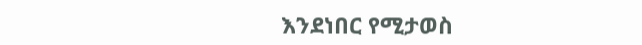እንደነበር የሚታወስ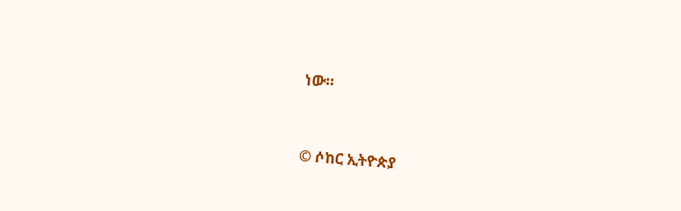ነው።


© ሶከር ኢትዮጵያ